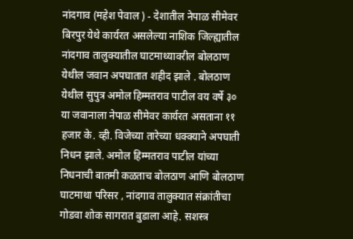नांदगाव (महेश पेवाल ) - देशातील नेपाळ सीमेवर बिरपुर येथे कार्यरत असलेल्या नाशिक जिल्ह्यातील नांदगाव तालुक्यातील घाटमाथ्यावरील बोलठाण येथील जवान अपघातात शहीद झाले . बोलठाण येथील सुपुत्र अमोल हिम्मतराव पाटील वय वर्षे ३० या जवानाला नेपाळ सीमेवर कार्यरत असताना ११ हजार के. व्ही. विजेच्या तारेच्या धक्क्याने अपघाती निधन झाले. अमोल हिम्मतराव पाटील यांच्या निधनाची बातमी कळताच बोलठाण आणि बोलठाण घाटमाथा परिसर , नांदगाव तालुक्यात संक्रांतीचा गोडवा शोक सागरात बुडाला आहे. सशस्त्र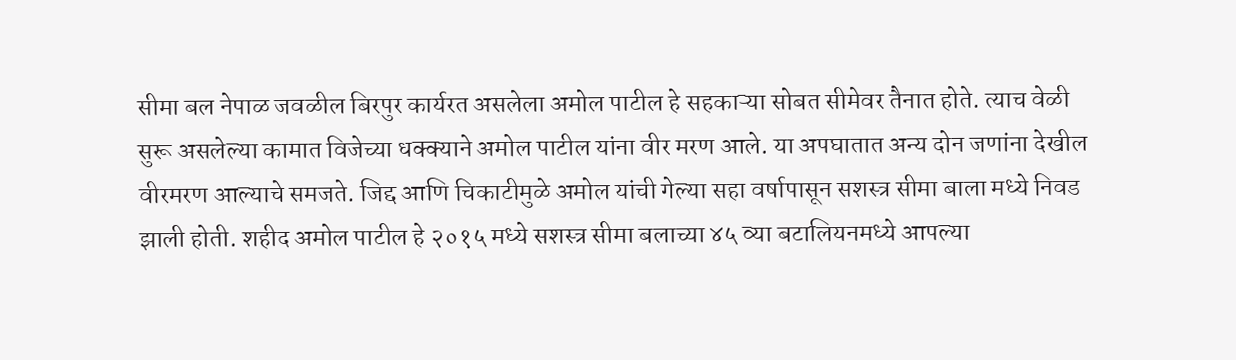सीमा बल नेपाळ जवळील बिरपुर कार्यरत असलेला अमोल पाटील हे सहकाऱ्या सोबत सीमेवर तैनात होते. त्याच वेळी सुरू असलेल्या कामात विजेच्या धक्क्याने अमोल पाटील यांना वीर मरण आले. या अपघातात अन्य दोन जणांना देखील वीरमरण आल्याचे समजते. जिद्द आणि चिकाटीमुळे अमोल यांची गेल्या सहा वर्षापासून सशस्त्र सीमा बाला मध्ये निवड झाली होती. शहीद अमोल पाटील हे २०१५ मध्ये सशस्त्र सीमा बलाच्या ४५ व्या बटालियनमध्ये आपल्या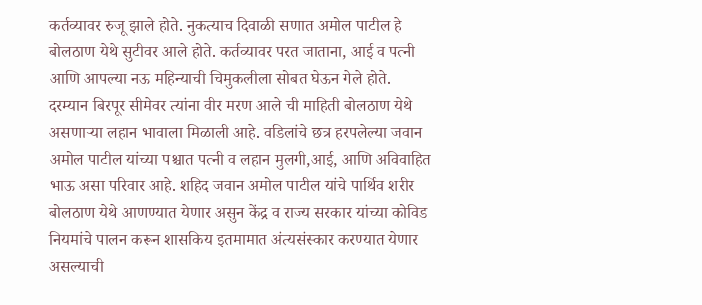कर्तव्यावर रुजू झाले होते. नुकत्याच दिवाळी सणात अमोल पाटील हे बोलठाण येथे सुटीवर आले होते. कर्तव्यावर परत जाताना, आई व पत्नी आणि आपल्या नऊ महिन्याची चिमुकलीला सोबत घेऊन गेले होते.
दरम्यान बिरपूर सीमेवर त्यांना वीर मरण आले ची माहिती बोलठाण येथे असणाऱ्या लहान भावाला मिळाली आहे. वडिलांचे छत्र हरपलेल्या जवान अमोल पाटील यांच्या पश्चात पत्नी व लहान मुलगी,आई, आणि अविवाहित भाऊ असा परिवार आहे. शहिद जवान अमोल पाटील यांचे पार्थिव शरीर बोलठाण येथे आणण्यात येणार असुन केंद्र व राज्य सरकार यांच्या कोविड नियमांचे पालन करून शासकिय इतमामात अंत्यसंस्कार करण्यात येणार असल्याची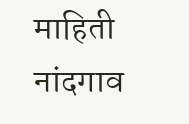माहिती नांदगाव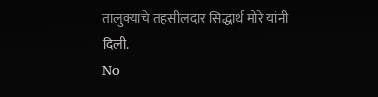तालुक्याचे तहसीलदार सिद्धार्थ मोरे यांनी दिली.
No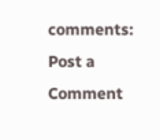comments:
Post a Comment